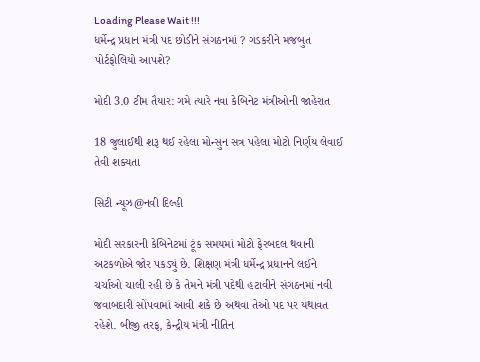Loading Please Wait !!!
ધર્મેન્દ્ર પ્રધાન મંત્રી પદ છોડીને સંગઠનમાં ? ગડકરીને મજબુત પોર્ટફોલિયો આપશે?

મોદી 3.0 ટીમ તૈયાર: ગમે ત્યારે નવા કેબિનેટ મંત્રીઓની જાહેરાત

18 જુલાઈથી શરૂ થઈ રહેલા મોન્સુન સત્ર પહેલા મોટો નિર્ણય લેવાઈ તેવી શક્યતા

સિટી ન્યૂઝ@નવી દિલ્હી

મોદી સરકારની કેબિનેટમાં ટૂંક સમયમાં મોટો ફેરબદલ થવાની અટકળોએ જોર પકડ્યું છે. શિક્ષણ મંત્રી ધર્મેન્દ્ર પ્રધાનને લઈને ચર્ચાઓ ચાલી રહી છે કે તેમને મંત્રી પદેથી હટાવીને સંગઠનમાં નવી જવાબદારી સોંપવામાં આવી શકે છે અથવા તેઓ પદ પર યથાવત રહેશે. બીજી તરફ, કેન્દ્રીય મંત્રી નીતિન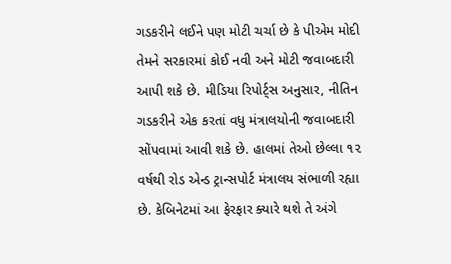ગડકરીને લઈને પણ મોટી ચર્ચા છે કે પીએમ મોદી તેમને સરકારમાં કોઈ નવી અને મોટી જવાબદારી આપી શકે છે. મીડિયા રિપોર્ટ્સ અનુસાર, નીતિન ગડકરીને એક કરતાં વધુ મંત્રાલયોની જવાબદારી સોંપવામાં આવી શકે છે. હાલમાં તેઓ છેલ્લા ૧૨ વર્ષથી રોડ એન્ડ ટ્રાન્સપોર્ટ મંત્રાલય સંભાળી રહ્યા છે. કેબિનેટમાં આ ફેરફાર ક્યારે થશે તે અંગે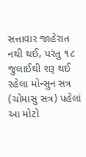સત્તાવાર જાહેરાત નથી થઈ, પરંતુ ૧૮ જુલાઈથી શરૂ થઈ રહેલા મોન્સુન સત્ર (ચોમાસુ સત્ર) પહેલાં આ મોટો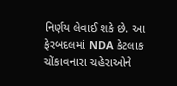નિર્ણય લેવાઈ શકે છે. આ ફેરબદલમાં NDA કેટલાક ચોંકાવનારા ચહેરાઓને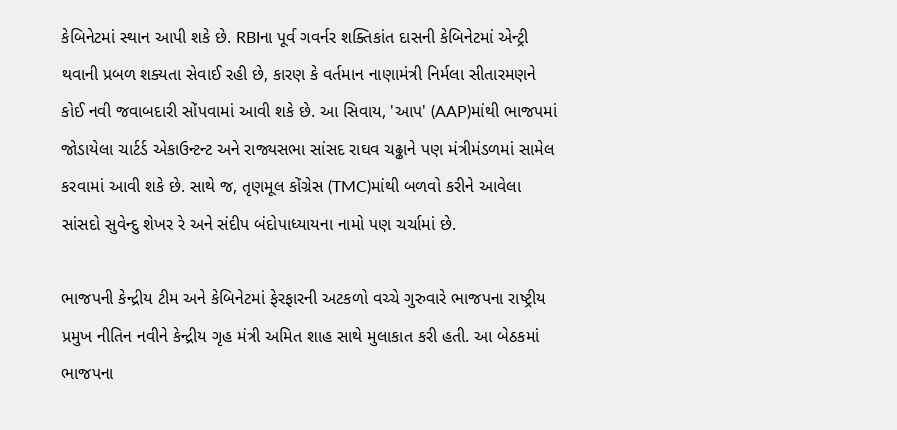કેબિનેટમાં સ્થાન આપી શકે છે. RBIના પૂર્વ ગવર્નર શક્તિકાંત દાસની કેબિનેટમાં એન્ટ્રી થવાની પ્રબળ શક્યતા સેવાઈ રહી છે, કારણ કે વર્તમાન નાણામંત્રી નિર્મલા સીતારમણને કોઈ નવી જવાબદારી સોંપવામાં આવી શકે છે. આ સિવાય, 'આપ' (AAP)માંથી ભાજપમાં જોડાયેલા ચાર્ટર્ડ એકાઉન્ટન્ટ અને રાજ્યસભા સાંસદ રાઘવ ચઢ્ઢાને પણ મંત્રીમંડળમાં સામેલ કરવામાં આવી શકે છે. સાથે જ, તૃણમૂલ કોંગ્રેસ (TMC)માંથી બળવો કરીને આવેલા સાંસદો સુવેન્દુ શેખર રે અને સંદીપ બંદોપાધ્યાયના નામો પણ ચર્ચામાં છે.

ભાજપની કેન્દ્રીય ટીમ અને કેબિનેટમાં ફેરફારની અટકળો વચ્ચે ગુરુવારે ભાજપના રાષ્ટ્રીય પ્રમુખ નીતિન નવીને કેન્દ્રીય ગૃહ મંત્રી અમિત શાહ સાથે મુલાકાત કરી હતી. આ બેઠકમાં ભાજપના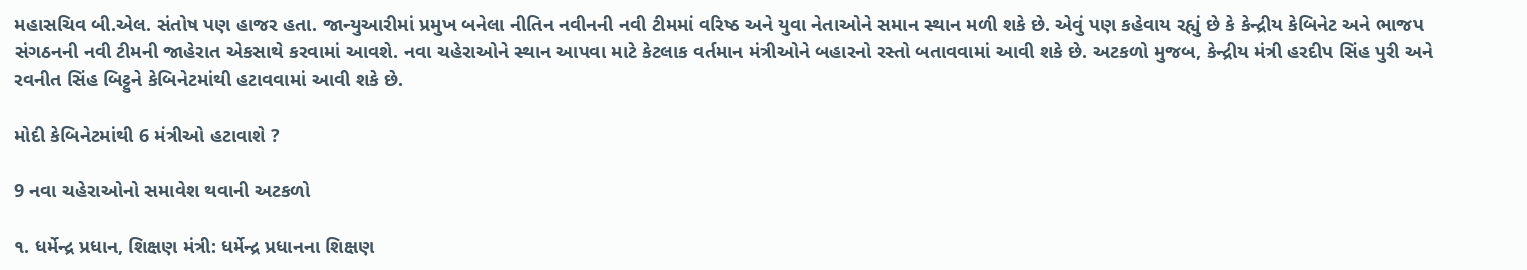મહાસચિવ બી.એલ. સંતોષ પણ હાજર હતા. જાન્યુઆરીમાં પ્રમુખ બનેલા નીતિન નવીનની નવી ટીમમાં વરિષ્ઠ અને યુવા નેતાઓને સમાન સ્થાન મળી શકે છે. એવું પણ કહેવાય રહ્યું છે કે કેન્દ્રીય કેબિનેટ અને ભાજપ સંગઠનની નવી ટીમની જાહેરાત એકસાથે કરવામાં આવશે. નવા ચહેરાઓને સ્થાન આપવા માટે કેટલાક વર્તમાન મંત્રીઓને બહારનો રસ્તો બતાવવામાં આવી શકે છે. અટકળો મુજબ, કેન્દ્રીય મંત્રી હરદીપ સિંહ પુરી અને રવનીત સિંહ બિટ્ટુને કેબિનેટમાંથી હટાવવામાં આવી શકે છે.

મોદી કેબિનેટમાંથી 6 મંત્રીઓ હટાવાશે ?

9 નવા ચહેરાઓનો સમાવેશ થવાની અટકળો

૧. ધર્મેન્દ્ર પ્રધાન, શિક્ષણ મંત્રી: ધર્મેન્દ્ર પ્રધાનના શિક્ષણ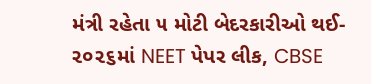મંત્રી રહેતા ૫ મોટી બેદરકારીઓ થઈ- ૨૦૨૬માં NEET પેપર લીક, CBSE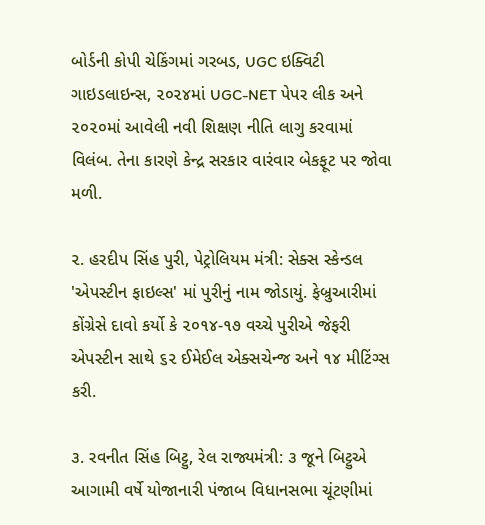બોર્ડની કોપી ચેકિંગમાં ગરબડ, UGC ઇક્વિટી ગાઇડલાઇન્સ, ૨૦૨૪માં UGC-NET પેપર લીક અને ૨૦૨૦માં આવેલી નવી શિક્ષણ નીતિ લાગુ કરવામાં વિલંબ. તેના કારણે કેન્દ્ર સરકાર વારંવાર બેકફૂટ પર જોવા મળી.

૨. હરદીપ સિંહ પુરી, પેટ્રોલિયમ મંત્રી: સેક્સ સ્કેન્ડલ 'એપસ્ટીન ફાઇલ્સ' માં પુરીનું નામ જોડાયું. ફેબ્રુઆરીમાં કોંગ્રેસે દાવો કર્યો કે ૨૦૧૪-૧૭ વચ્ચે પુરીએ જેફરી એપસ્ટીન સાથે ૬૨ ઈમેઈલ એક્સચેન્જ અને ૧૪ મીટિંગ્સ કરી.

૩. રવનીત સિંહ બિટ્ટુ, રેલ રાજ્યમંત્રી: ૩ જૂને બિટ્ટુએ આગામી વર્ષે યોજાનારી પંજાબ વિધાનસભા ચૂંટણીમાં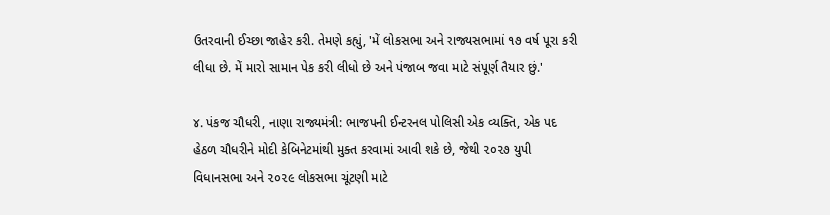ઉતરવાની ઈચ્છા જાહેર કરી. તેમણે કહ્યું, 'મેં લોકસભા અને રાજ્યસભામાં ૧૭ વર્ષ પૂરા કરી લીધા છે. મેં મારો સામાન પેક કરી લીધો છે અને પંજાબ જવા માટે સંપૂર્ણ તૈયાર છું.'

૪. પંકજ ચૌધરી, નાણા રાજ્યમંત્રી: ભાજપની ઈન્ટરનલ પોલિસી એક વ્યક્તિ, એક પદ હેઠળ ચૌધરીને મોદી કેબિનેટમાંથી મુક્ત કરવામાં આવી શકે છે, જેથી ૨૦૨૭ યુપી વિધાનસભા અને ૨૦૨૯ લોકસભા ચૂંટણી માટે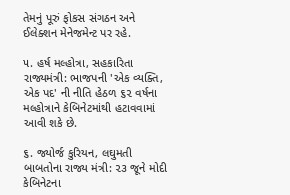તેમનું પૂરું ફોકસ સંગઠન અને ઈલેક્શન મેનેજમેન્ટ પર રહે.

૫. હર્ષ મલ્હોત્રા, સહકારિતા રાજ્યમંત્રી: ભાજપની 'એક વ્યક્તિ, એક પદ' ની નીતિ હેઠળ ૬૨ વર્ષના મલ્હોત્રાને કેબિનેટમાંથી હટાવવામાં આવી શકે છે.

૬. જ્યોર્જ કુરિયન, લઘુમતી બાબતોના રાજ્ય મંત્રી: ૨૩ જૂને મોદી કેબિનેટના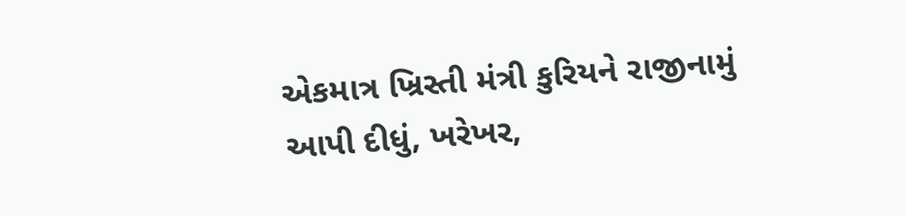એકમાત્ર ખ્રિસ્તી મંત્રી કુરિયને રાજીનામું આપી દીધું, ખરેખર,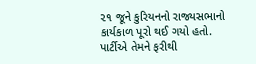૨૧ જૂને કુરિયનનો રાજ્યસભાનો કાર્યકાળ પૂરો થઈ ગયો હતો. પાર્ટીએ તેમને ફરીથી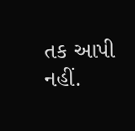તક આપી નહીં.